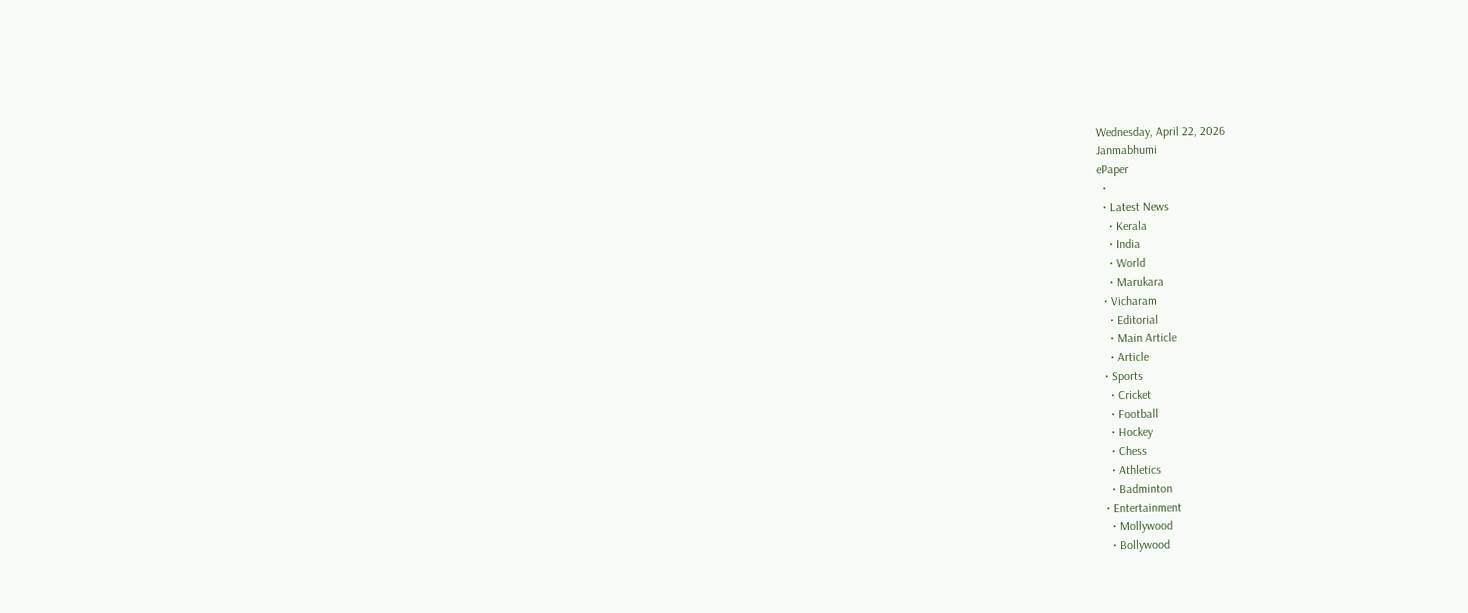Wednesday, April 22, 2026
Janmabhumi
ePaper
  •
  • Latest News
    • Kerala
    • India
    • World
    • Marukara
  • Vicharam
    • Editorial
    • Main Article
    • Article
  • Sports
    • Cricket
    • Football
    • Hockey
    • Chess
    • Athletics
    • Badminton
  • Entertainment
    • Mollywood
    • Bollywood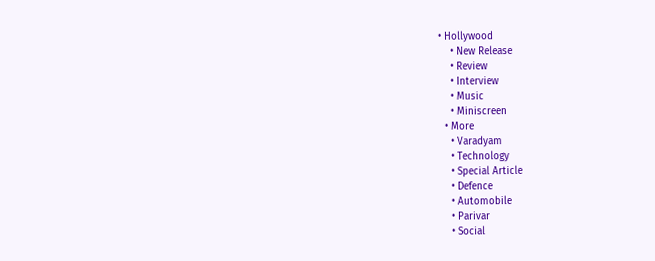• Hollywood
    • New Release
    • Review
    • Interview
    • Music
    • Miniscreen
  • More
    • Varadyam
    • Technology
    • Special Article
    • Defence
    • Automobile
    • Parivar
    • Social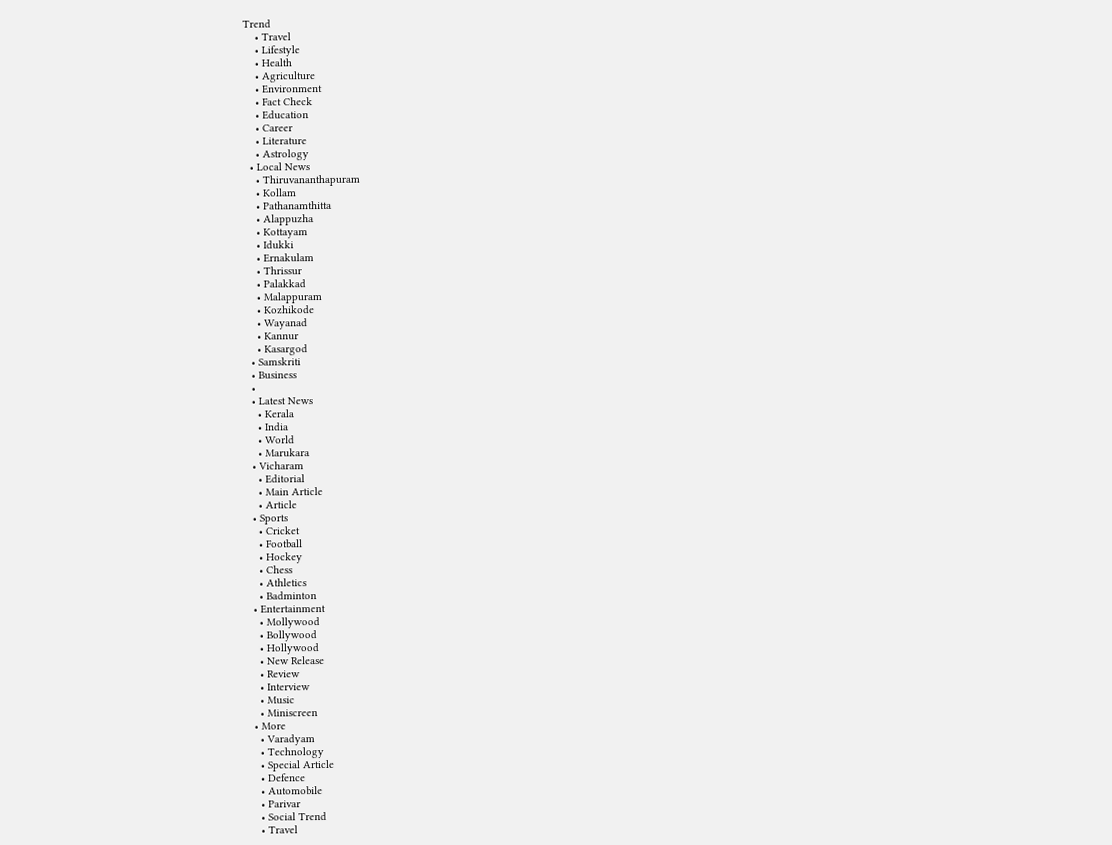Trend
    • Travel
    • Lifestyle
    • Health
    • Agriculture
    • Environment
    • Fact Check
    • Education
    • Career
    • Literature
    • Astrology
  • Local News
    • Thiruvananthapuram
    • Kollam
    • Pathanamthitta
    • Alappuzha
    • Kottayam
    • Idukki
    • Ernakulam
    • Thrissur
    • Palakkad
    • Malappuram
    • Kozhikode
    • Wayanad
    • Kannur
    • Kasargod
  • Samskriti
  • Business
  •
  • Latest News
    • Kerala
    • India
    • World
    • Marukara
  • Vicharam
    • Editorial
    • Main Article
    • Article
  • Sports
    • Cricket
    • Football
    • Hockey
    • Chess
    • Athletics
    • Badminton
  • Entertainment
    • Mollywood
    • Bollywood
    • Hollywood
    • New Release
    • Review
    • Interview
    • Music
    • Miniscreen
  • More
    • Varadyam
    • Technology
    • Special Article
    • Defence
    • Automobile
    • Parivar
    • Social Trend
    • Travel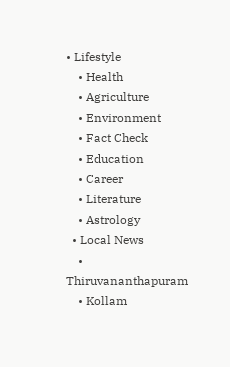• Lifestyle
    • Health
    • Agriculture
    • Environment
    • Fact Check
    • Education
    • Career
    • Literature
    • Astrology
  • Local News
    • Thiruvananthapuram
    • Kollam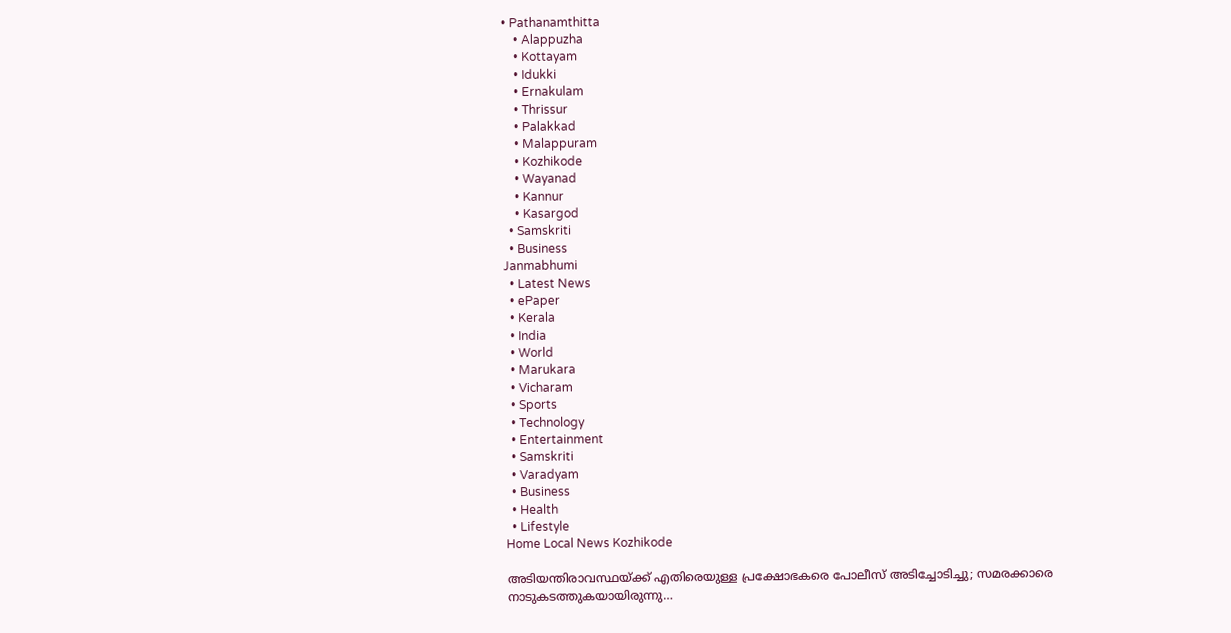• Pathanamthitta
    • Alappuzha
    • Kottayam
    • Idukki
    • Ernakulam
    • Thrissur
    • Palakkad
    • Malappuram
    • Kozhikode
    • Wayanad
    • Kannur
    • Kasargod
  • Samskriti
  • Business
Janmabhumi
  • Latest News
  • ePaper
  • Kerala
  • India
  • World
  • Marukara
  • Vicharam
  • Sports
  • Technology
  • Entertainment
  • Samskriti
  • Varadyam
  • Business
  • Health
  • Lifestyle
Home Local News Kozhikode

അടിയന്തിരാവസ്ഥയ്‌ക്ക് എതിരെയുള്ള പ്രക്ഷോഭകരെ പോലീസ് അടിച്ചോടിച്ചു; സമരക്കാരെ നാടുകടത്തുകയായിരുന്നു…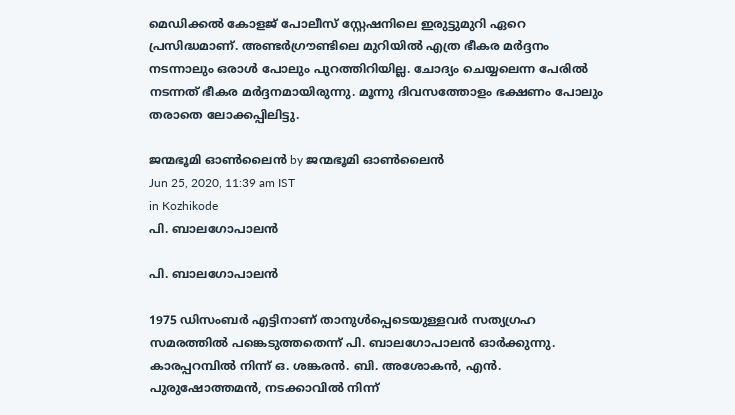മെഡിക്കല്‍ കോളജ് പോലീസ് സ്റ്റേഷനിലെ ഇരുട്ടുമുറി ഏറെ പ്രസിദ്ധമാണ്. അണ്ടര്‍ഗ്രൗണ്ടിലെ മുറിയില്‍ എത്ര ഭീകര മര്‍ദ്ദനം നടന്നാലും ഒരാള്‍ പോലും പുറത്തിറിയില്ല. ചോദ്യം ചെയ്യലെന്ന പേരില്‍ നടന്നത് ഭീകര മര്‍ദ്ദനമായിരുന്നു. മൂന്നു ദിവസത്തോളം ഭക്ഷണം പോലും തരാതെ ലോക്കപ്പിലിട്ടു.

ജന്മഭൂമി ഓണ്‍ലൈന്‍ by ജന്മഭൂമി ഓണ്‍ലൈന്‍
Jun 25, 2020, 11:39 am IST
in Kozhikode
പി. ബാലഗോപാലന്‍

പി. ബാലഗോപാലന്‍

1975 ഡിസംബര്‍ എട്ടിനാണ് താനുള്‍പ്പെടെയുള്ളവര്‍ സത്യഗ്രഹ സമരത്തില്‍ പങ്കെടുത്തതെന്ന് പി. ബാലഗോപാലന്‍ ഓര്‍ക്കുന്നു. കാരപ്പറമ്പില്‍ നിന്ന് ഒ. ശങ്കരന്‍. ബി. അശോകന്‍, എന്‍. പുരുഷോത്തമന്‍, നടക്കാവില്‍ നിന്ന്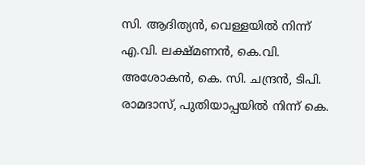സി. ആദിത്യന്‍, വെള്ളയില്‍ നിന്ന് എ.വി. ലക്ഷ്മണന്‍, കെ.വി. അശോകന്‍, കെ. സി. ചന്ദ്രന്‍, ടിപി. രാമദാസ്, പുതിയാപ്പയില്‍ നിന്ന് കെ.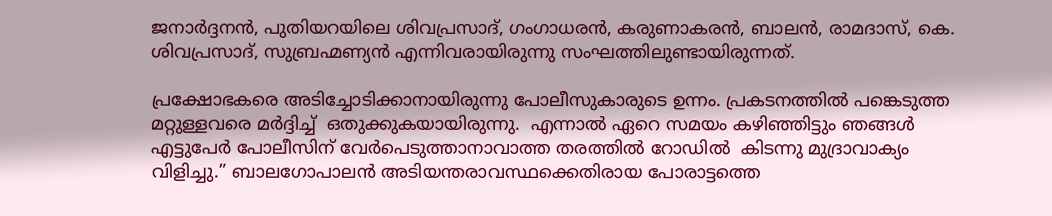ജനാര്‍ദ്ദനന്‍, പുതിയറയിലെ ശിവപ്രസാദ്, ഗംഗാധരന്‍, കരുണാകരന്‍, ബാലന്‍, രാമദാസ്, കെ. ശിവപ്രസാദ്, സുബ്രഹ്മണ്യന്‍ എന്നിവരായിരുന്നു സംഘത്തിലുണ്ടായിരുന്നത്.

പ്രക്ഷോഭകരെ അടിച്ചോടിക്കാനായിരുന്നു പോലീസുകാരുടെ ഉന്നം. പ്രകടനത്തില്‍ പങ്കെടുത്ത മറ്റുള്ളവരെ മര്‍ദ്ദിച്ച്  ഒതുക്കുകയായിരുന്നു.  എന്നാല്‍ ഏറെ സമയം കഴിഞ്ഞിട്ടും ഞങ്ങള്‍ എട്ടുപേര്‍ പോലീസിന് വേര്‍പെടുത്താനാവാത്ത തരത്തില്‍ റോഡില്‍  കിടന്നു മുദ്രാവാക്യം വിളിച്ചു.” ബാലഗോപാലന്‍ അടിയന്തരാവസ്ഥക്കെതിരായ പോരാട്ടത്തെ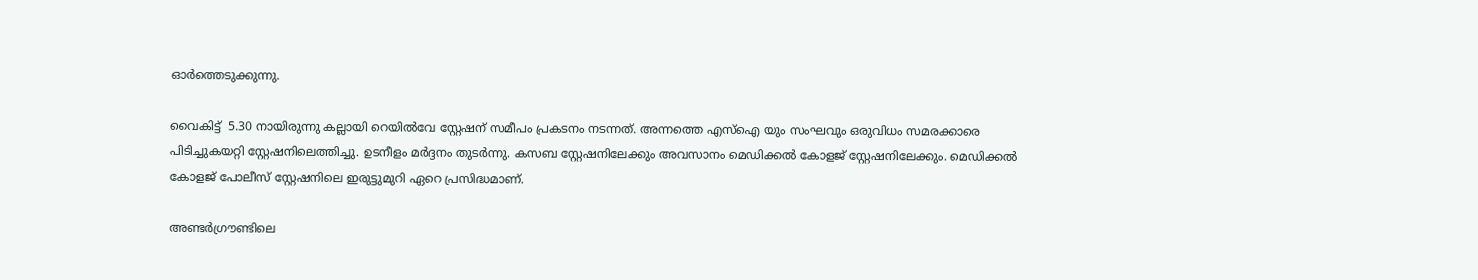ഓര്‍ത്തെടുക്കുന്നു.

വൈകിട്ട്  5.30 നായിരുന്നു കല്ലായി റെയില്‍വേ സ്റ്റേഷന് സമീപം പ്രകടനം നടന്നത്. അന്നത്തെ എസ്‌ഐ യും സംഘവും ഒരുവിധം സമരക്കാരെ പിടിച്ചുകയറ്റി സ്റ്റേഷനിലെത്തിച്ചു. ഉടനീളം മര്‍ദ്ദനം തുടര്‍ന്നു. കസബ സ്റ്റേഷനിലേക്കും അവസാനം മെഡിക്കല്‍ കോളജ് സ്റ്റേഷനിലേക്കും. മെഡിക്കല്‍ കോളജ് പോലീസ് സ്റ്റേഷനിലെ ഇരുട്ടുമുറി ഏറെ പ്രസിദ്ധമാണ്.

അണ്ടര്‍ഗ്രൗണ്ടിലെ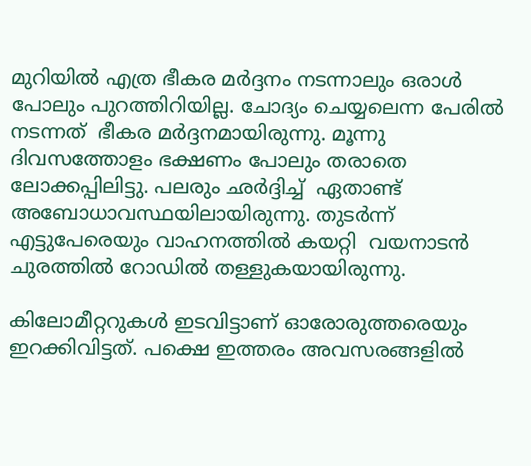മുറിയില്‍ എത്ര ഭീകര മര്‍ദ്ദനം നടന്നാലും ഒരാള്‍ പോലും പുറത്തിറിയില്ല. ചോദ്യം ചെയ്യലെന്ന പേരില്‍ നടന്നത്  ഭീകര മര്‍ദ്ദനമായിരുന്നു. മൂന്നു ദിവസത്തോളം ഭക്ഷണം പോലും തരാതെ ലോക്കപ്പിലിട്ടു. പലരും ഛര്‍ദ്ദിച്ച്  ഏതാണ്ട് അബോധാവസ്ഥയിലായിരുന്നു. തുടര്‍ന്ന്   എട്ടുപേരെയും വാഹനത്തില്‍ കയറ്റി  വയനാടന്‍ ചുരത്തില്‍ റോഡില്‍ തള്ളുകയായിരുന്നു.

കിലോമീറ്ററുകള്‍ ഇടവിട്ടാണ് ഓരോരുത്തരെയും ഇറക്കിവിട്ടത്. പക്ഷെ ഇത്തരം അവസരങ്ങളില്‍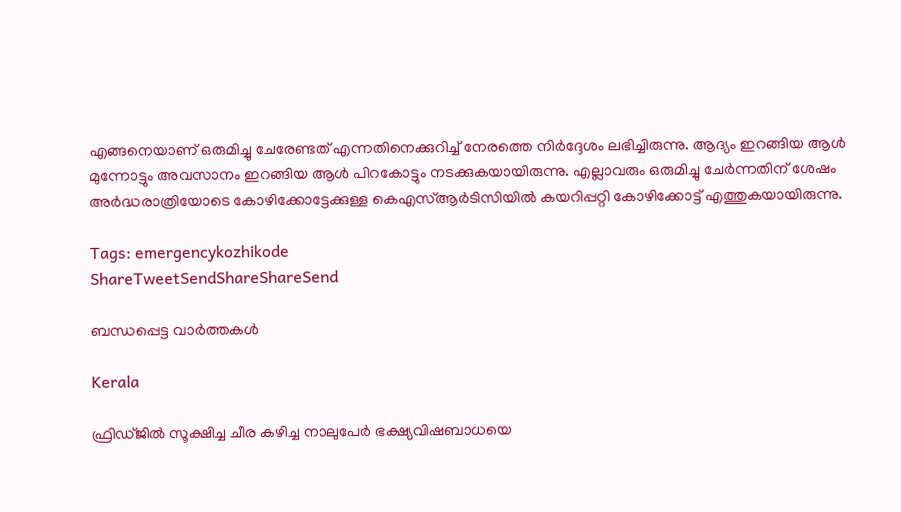എങ്ങനെയാണ് ഒരുമിച്ചു ചേരേണ്ടത് എന്നതിനെക്കുറിച്ച് നേരത്തെ നിര്‍ദ്ദേശം ലഭിച്ചിരുന്നു. ആദ്യം ഇറങ്ങിയ ആള്‍  മുന്നോട്ടും അവസാനം ഇറങ്ങിയ ആള്‍ പിറകോട്ടും നടക്കുകയായിരുന്നു. എല്ലാവരും ഒരുമിച്ചു ചേര്‍ന്നതിന് ശേഷം അര്‍ദ്ധരാത്രിയോടെ കോഴിക്കോട്ടേക്കുള്ള കെഎസ്ആര്‍ടിസിയില്‍ കയറിപ്പറ്റി കോഴിക്കോട്ട് എത്തുകയായിരുന്നു.

Tags: emergencykozhikode
ShareTweetSendShareShareSend

ബന്ധപ്പെട്ട വാര്‍ത്തകള്‍

Kerala

ഫ്രിഡ്ജിൽ സൂക്ഷിച്ച ചീര കഴിച്ച നാലുപേർ ഭക്ഷ്യവിഷബാധയെ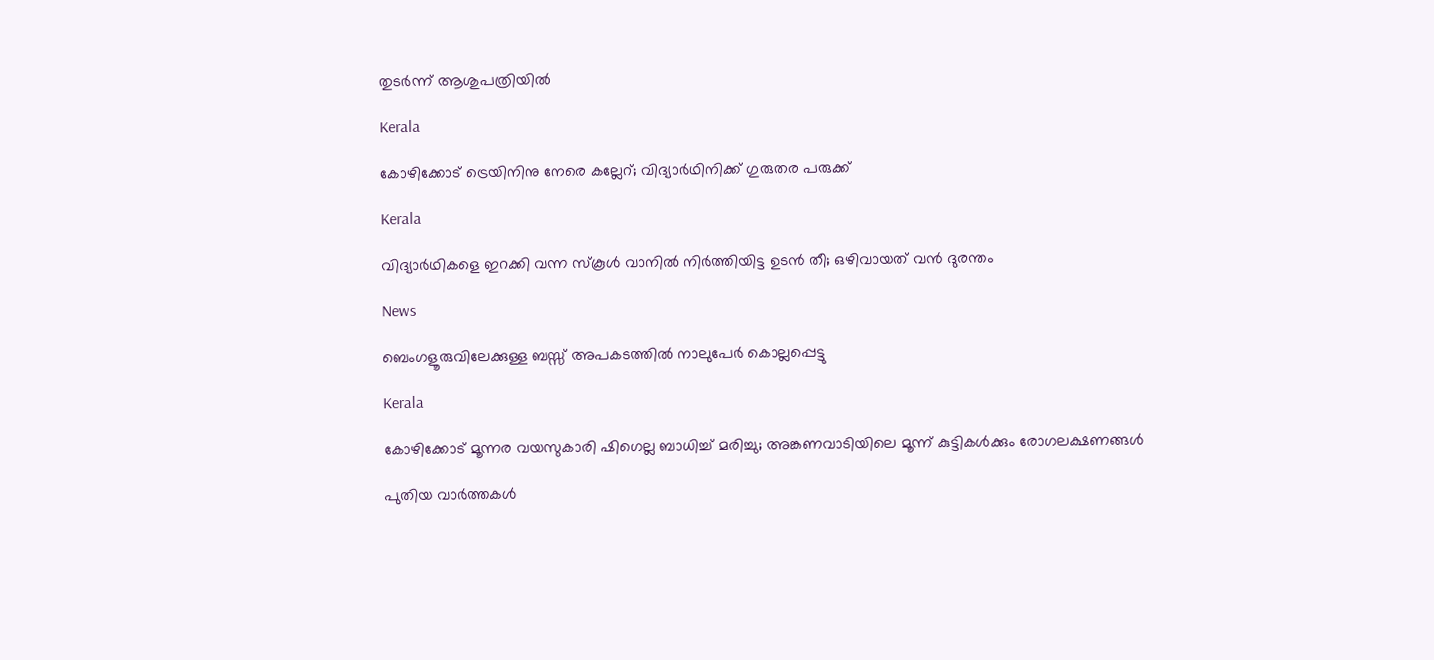തുടർന്ന് ആശുപത്രിയിൽ

Kerala

കോഴിക്കോട് ട്രെയിനിനു നേരെ കല്ലേറ്; വിദ്യാര്‍ഥിനിക്ക് ഗുരുതര പരുക്ക്

Kerala

വിദ്യാര്‍ഥികളെ ഇറക്കി വന്ന സ്‌കൂള്‍ വാനില്‍ നിര്‍ത്തിയിട്ട ഉടന്‍ തീ; ഒഴിവായത് വൻ ദുരന്തം

News

ബെംഗളൂരുവിലേക്കുള്ള ബസ്സ് അപകടത്തിൽ നാലുപേർ കൊല്ലപ്പെട്ടു

Kerala

കോഴിക്കോട് മൂന്നര വയസുകാരി ഷിഗെല്ല ബാധിച്ച് മരിച്ചു; അങ്കണവാടിയിലെ മൂന്ന് കുട്ടികൾക്കും രോഗലക്ഷണങ്ങൾ

പുതിയ വാര്‍ത്തകള്‍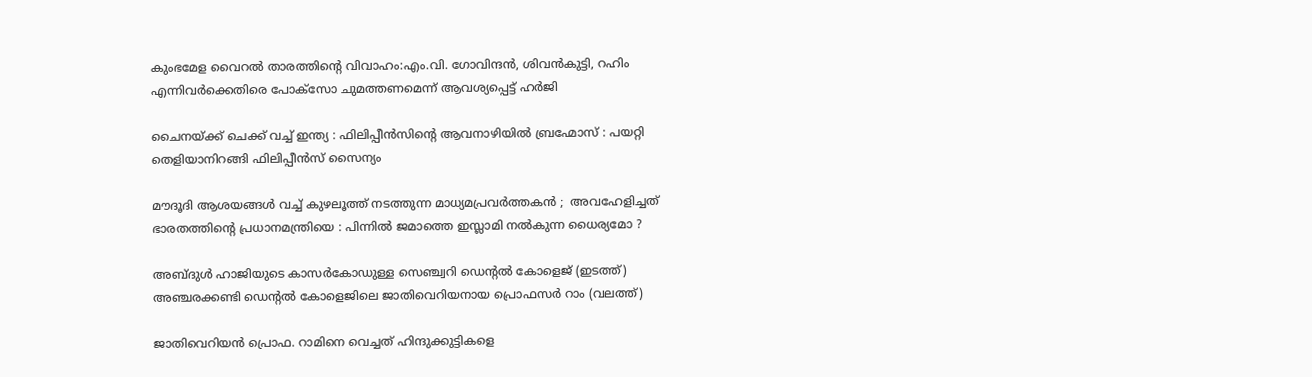കുംഭമേള വൈറല്‍ താരത്തിന്റെ വിവാഹം:എം.വി. ഗോവിന്ദന്‍, ശിവന്‍കുട്ടി, റഹിം എന്നിവര്‍ക്കെതിരെ പോക്സോ ചുമത്തണമെന്ന് ആവശ്യപ്പെട്ട് ഹര്‍ജി

ചൈനയ്‌ക്ക് ചെക്ക് വച്ച് ഇന്ത്യ : ഫിലിപ്പീൻസിന്റെ ആവനാഴിയിൽ ബ്രഹ്മോസ് : പയറ്റി തെളിയാനിറങ്ങി ഫിലിപ്പീൻസ് സൈന്യം

മൗദൂദി ആശയങ്ങൾ വച്ച് കുഴലൂത്ത് നടത്തുന്ന മാധ്യമപ്രവർത്തകൻ ;  അവഹേളിച്ചത് ഭാരതത്തിന്റെ പ്രധാനമന്ത്രിയെ : പിന്നിൽ ജമാത്തെ ഇസ്ലാമി നൽകുന്ന ധൈര്യമോ ?

അബ്ദുള്‍ ഹാജിയുടെ കാസര്‍കോഡുള്ള സെഞ്ച്വറി ഡെന്‍റല്‍ കോളെജ് (ഇടത്ത്) അഞ്ചരക്കണ്ടി ഡെന്‍റല്‍ കോളെജിലെ ജാതിവെറിയനായ പ്രൊഫസര്‍ റാം (വലത്ത്)

ജാതിവെറിയന്‍ പ്രൊഫ. റാമിനെ വെച്ചത് ഹിന്ദുക്കുട്ടികളെ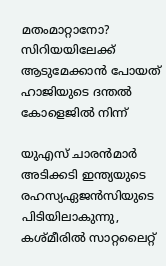മതംമാറ്റാനോ? സിറിയയിലേക്ക് ആടുമേക്കാന്‍ പോയത് ഹാജിയുടെ ദന്തല്‍ കോളെജില്‍ നിന്ന്

യുഎസ് ചാരന്‍മാര്‍ അടിക്കടി ഇന്ത്യയുടെ രഹസ്യഏജന്‍സിയുടെ പിടിയിലാകുന്നു, കശ്മീരില്‍ സാറ്റലൈറ്റ്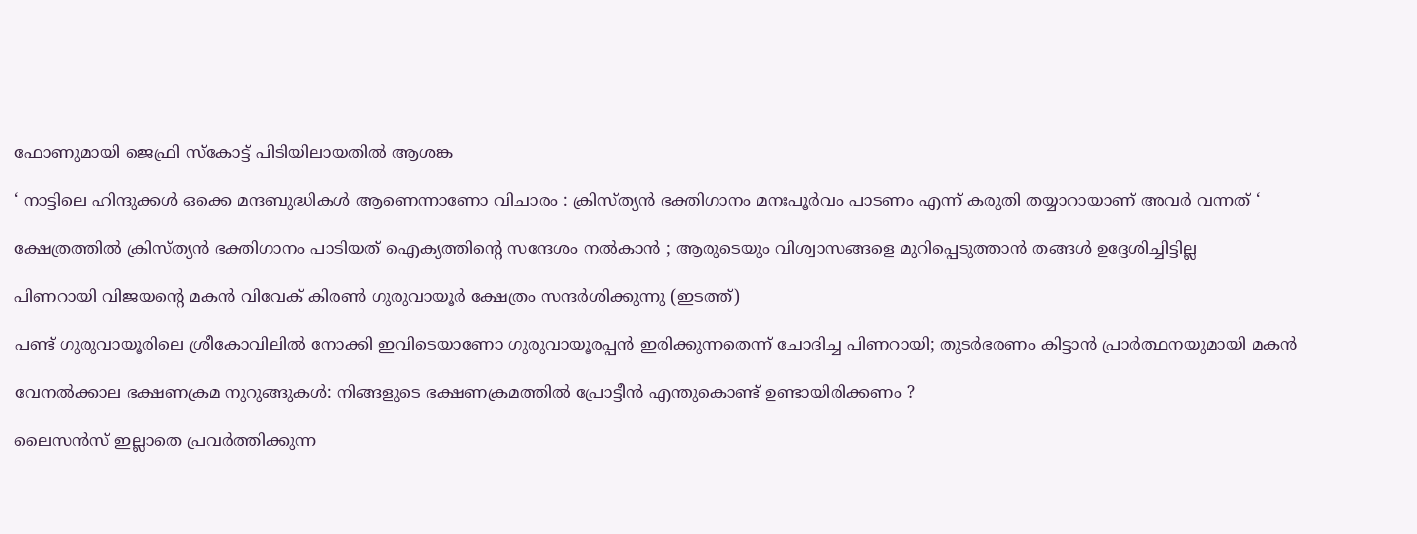ഫോണുമായി ജെഫ്രി സ്കോട്ട് പിടിയിലായതില്‍ ആശങ്ക

‘ നാട്ടിലെ ഹിന്ദുക്കൾ ഒക്കെ മന്ദബുദ്ധികൾ ആണെന്നാണോ വിചാരം : ക്രിസ്ത്യൻ ഭക്തിഗാനം മനഃപൂർവം പാടണം എന്ന് കരുതി തയ്യാറായാണ് അവർ വന്നത് ‘

ക്ഷേത്രത്തിൽ ക്രിസ്ത്യൻ ഭക്തിഗാനം പാടിയത് ഐക്യത്തിന്റെ സന്ദേശം നൽകാൻ ; ആരുടെയും വിശ്വാസങ്ങളെ മുറിപ്പെടുത്താൻ തങ്ങൾ ഉദ്ദേശിച്ചിട്ടില്ല

പിണറായി വിജയന്‍റെ മകന്‍ വിവേക് കിരണ്‍ ഗുരുവായൂര്‍ ക്ഷേത്രം സന്ദര്‍ശിക്കുന്നു (ഇടത്ത്)

പണ്ട് ഗുരുവായൂരിലെ ശ്രീകോവിലില്‍ നോക്കി ഇവിടെയാണോ ഗുരുവായൂരപ്പന്‍ ഇരിക്കുന്നതെന്ന് ചോദിച്ച പിണറായി; തുടര്‍ഭരണം കിട്ടാന്‍ പ്രാര്‍ത്ഥനയുമായി മകന്‍

വേനൽക്കാല ഭക്ഷണക്രമ നുറുങ്ങുകൾ: നിങ്ങളുടെ ഭക്ഷണക്രമത്തിൽ പ്രോട്ടീൻ എന്തുകൊണ്ട് ഉണ്ടായിരിക്കണം ?

ലൈസൻസ് ഇല്ലാതെ പ്രവർത്തിക്കുന്ന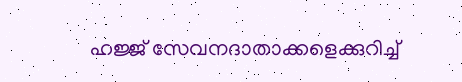ഹജ്ജ് സേവനദാതാക്കളെക്കുറിച്ച്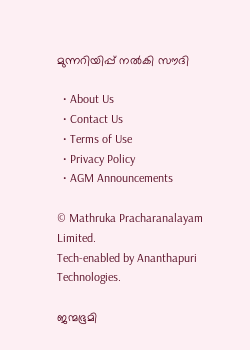മുന്നറിയിപ്പ് നൽകി സൗദി

  • About Us
  • Contact Us
  • Terms of Use
  • Privacy Policy
  • AGM Announcements

© Mathruka Pracharanalayam Limited.
Tech-enabled by Ananthapuri Technologies.

ജന്മഭൂമി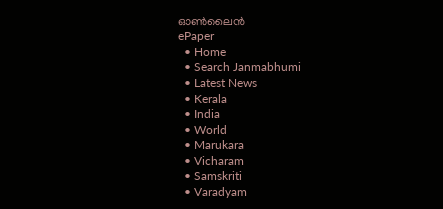ഓണ്‍ലൈന്‍
ePaper
  • Home
  • Search Janmabhumi
  • Latest News
  • Kerala
  • India
  • World
  • Marukara
  • Vicharam
  • Samskriti
  • Varadyam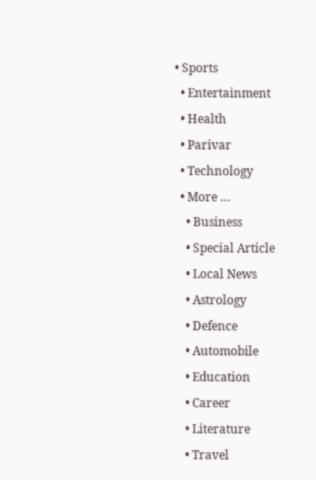• Sports
  • Entertainment
  • Health
  • Parivar
  • Technology
  • More …
    • Business
    • Special Article
    • Local News
    • Astrology
    • Defence
    • Automobile
    • Education
    • Career
    • Literature
    • Travel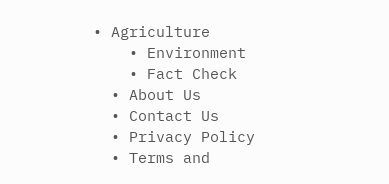• Agriculture
    • Environment
    • Fact Check
  • About Us
  • Contact Us
  • Privacy Policy
  • Terms and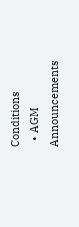Conditions
  • AGM Announcements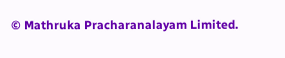© Mathruka Pracharanalayam Limited.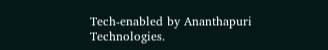Tech-enabled by Ananthapuri Technologies.